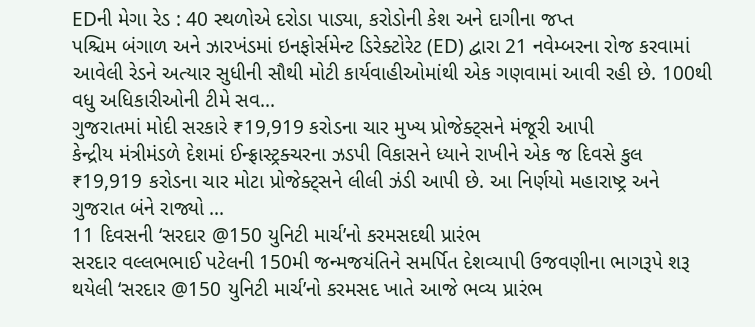EDની મેગા રેડ : 40 સ્થળોએ દરોડા પાડ્યા, કરોડોની કેશ અને દાગીના જપ્ત
પશ્ચિમ બંગાળ અને ઝારખંડમાં ઇનફોર્સમેન્ટ ડિરેક્ટોરેટ (ED) દ્વારા 21 નવેમ્બરના રોજ કરવામાં આવેલી રેડને અત્યાર સુધીની સૌથી મોટી કાર્યવાહીઓમાંથી એક ગણવામાં આવી રહી છે. 100થી વધુ અધિકારીઓની ટીમે સવ...
ગુજરાતમાં મોદી સરકારે ₹19,919 કરોડના ચાર મુખ્ય પ્રોજેક્ટ્સને મંજૂરી આપી
કેન્દ્રીય મંત્રીમંડળે દેશમાં ઈન્ફ્રાસ્ટ્રક્ચરના ઝડપી વિકાસને ધ્યાને રાખીને એક જ દિવસે કુલ ₹19,919 કરોડના ચાર મોટા પ્રોજેક્ટ્સને લીલી ઝંડી આપી છે. આ નિર્ણયો મહારાષ્ટ્ર અને ગુજરાત બંને રાજ્યો ...
11 દિવસની ‘સરદાર @150 યુનિટી માર્ચ’નો કરમસદથી પ્રારંભ
સરદાર વલ્લભભાઈ પટેલની 150મી જન્મજયંતિને સમર્પિત દેશવ્યાપી ઉજવણીના ભાગરૂપે શરૂ થયેલી ‘સરદાર @150 યુનિટી માર્ચ’નો કરમસદ ખાતે આજે ભવ્ય પ્રારંભ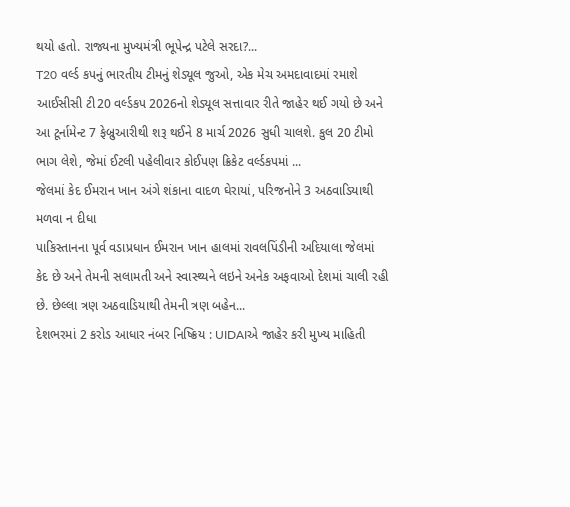થયો હતો. રાજ્યના મુખ્યમંત્રી ભૂપેન્દ્ર પટેલે સરદા?...
T20 વર્લ્ડ કપનું ભારતીય ટીમનું શેડ્યૂલ જુઓ, એક મેચ અમદાવાદમાં રમાશે
આઈસીસી ટી20 વર્લ્ડકપ 2026નો શેડ્યૂલ સત્તાવાર રીતે જાહેર થઈ ગયો છે અને આ ટૂર્નામેન્ટ 7 ફેબ્રુઆરીથી શરૂ થઈને 8 માર્ચ 2026 સુધી ચાલશે. કુલ 20 ટીમો ભાગ લેશે, જેમાં ઈટલી પહેલીવાર કોઈપણ ક્રિકેટ વર્લ્ડકપમાં ...
જેલમાં કેદ ઈમરાન ખાન અંગે શંકાના વાદળ ઘેરાયાં, પરિજનોને 3 અઠવાડિયાથી મળવા ન દીધા
પાકિસ્તાનના પૂર્વ વડાપ્રધાન ઈમરાન ખાન હાલમાં રાવલપિંડીની અદિયાલા જેલમાં કેદ છે અને તેમની સલામતી અને સ્વાસ્થ્યને લઇને અનેક અફવાઓ દેશમાં ચાલી રહી છે. છેલ્લા ત્રણ અઠવાડિયાથી તેમની ત્રણ બહેન...
દેશભરમાં 2 કરોડ આધાર નંબર નિષ્ક્રિય : UIDAIએ જાહેર કરી મુખ્ય માહિતી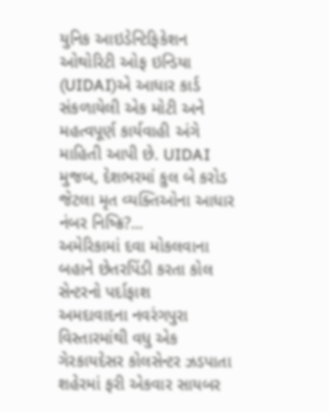યુનિક આઇડેન્ટિફિકેશન ઓથોરિટી ઓફ ઇન્ડિયા (UIDAI)એ આધાર કાર્ડ સંકળાયેલી એક મોટી અને મહત્વપૂર્ણ કાર્યવાહી અંગે માહિતી આપી છે. UIDAI મુજબ, દેશભરમાં કુલ બે કરોડ જેટલા મૃત વ્યક્તિઓના આધાર નંબર નિષ્ક્રિ?...
અમેરિકામાં દવા મોકલવાના બહાને છેતરપિંડી કરતા કોલ સેન્ટરનો પર્દાફાશ
અમદાવાદના નવરંગપુરા વિસ્તારમાંથી વધુ એક ગેરકાયદેસર કોલસેન્ટર ઝડપાતા શહેરમાં ફરી એકવાર સાયબર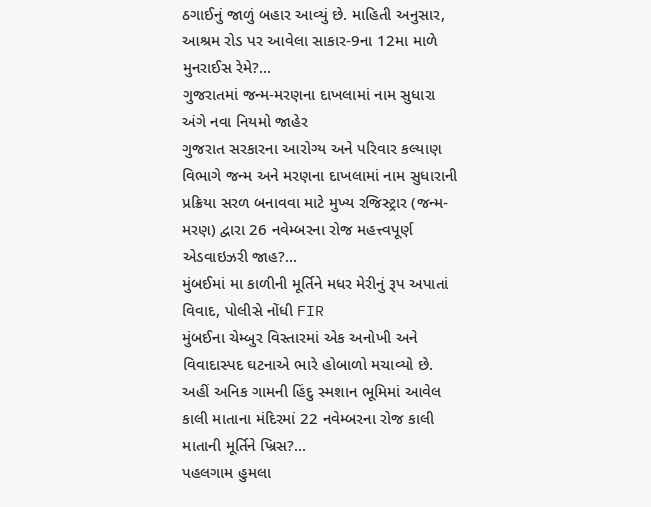ઠગાઈનું જાળું બહાર આવ્યું છે. માહિતી અનુસાર, આશ્રમ રોડ પર આવેલા સાકાર-9ના 12મા માળે મુનરાઈસ રેમે?...
ગુજરાતમાં જન્મ-મરણના દાખલામાં નામ સુધારા અંગે નવા નિયમો જાહેર
ગુજરાત સરકારના આરોગ્ય અને પરિવાર કલ્યાણ વિભાગે જન્મ અને મરણના દાખલામાં નામ સુધારાની પ્રક્રિયા સરળ બનાવવા માટે મુખ્ય રજિસ્ટ્રાર (જન્મ-મરણ) દ્વારા 26 નવેમ્બરના રોજ મહત્ત્વપૂર્ણ એડવાઇઝરી જાહ?...
મુંબઈમાં મા કાળીની મૂર્તિને મધર મેરીનું રૂપ અપાતાં વિવાદ, પોલીસે નોંધી FIR
મુંબઈના ચેમ્બુર વિસ્તારમાં એક અનોખી અને વિવાદાસ્પદ ઘટનાએ ભારે હોબાળો મચાવ્યો છે. અહીં અનિક ગામની હિંદુ સ્મશાન ભૂમિમાં આવેલ કાલી માતાના મંદિરમાં 22 નવેમ્બરના રોજ કાલી માતાની મૂર્તિને ખ્રિસ?...
પહલગામ હુમલા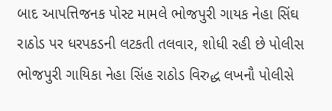બાદ આપત્તિજનક પોસ્ટ મામલે ભોજપુરી ગાયક નેહા સિંઘ રાઠોડ પર ધરપકડની લટકતી તલવાર, શોધી રહી છે પોલીસ
ભોજપુરી ગાયિકા નેહા સિંહ રાઠોડ વિરુદ્ધ લખનૌ પોલીસે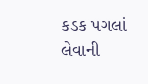કડક પગલાં લેવાની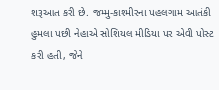શરૂઆત કરી છે. જમ્મુ-કાશ્મીરના પહલગામ આતંકી હુમલા પછી નેહાએ સોશિયલ મીડિયા પર એવી પોસ્ટ કરી હતી, જેને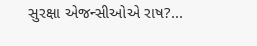સુરક્ષા એજન્સીઓએ રાષ?...